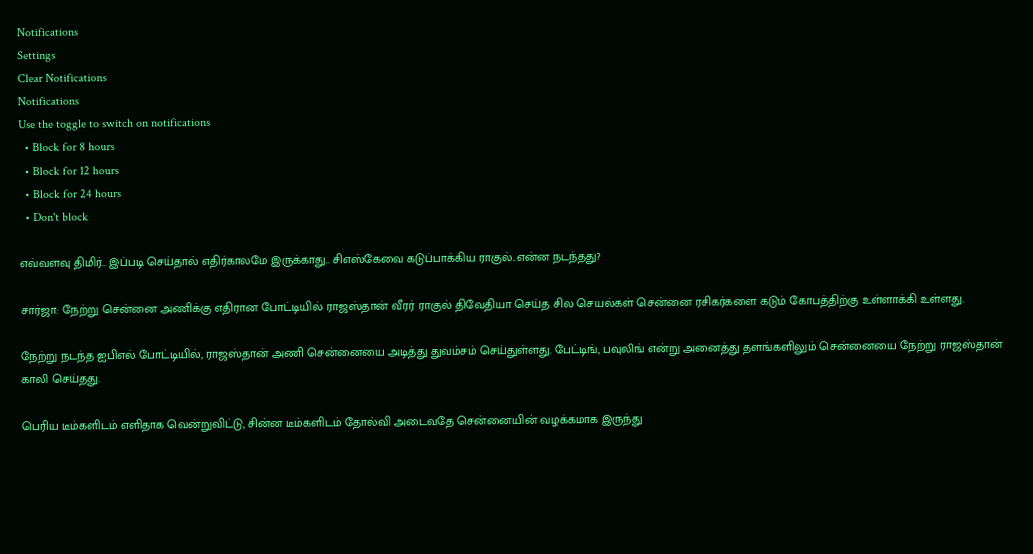Notifications
Settings
Clear Notifications
Notifications
Use the toggle to switch on notifications
  • Block for 8 hours
  • Block for 12 hours
  • Block for 24 hours
  • Don't block

எவ்வளவு திமிர்.. இப்படி செய்தால் எதிர்காலமே இருக்காது.. சிஎஸ்கேவை கடுப்பாக்கிய ராகுல்..என்ன நடந்தது?

சார்ஜா: நேற்று சென்னை அணிக்கு எதிரான போட்டியில் ராஜஸ்தான் வீரர் ராகுல் திவேதியா செய்த சில செயல்கள் சென்னை ரசிகர்களை கடும் கோபத்திற்கு உள்ளாக்கி உள்ளது.

நேற்று நடந்த ஐபிஎல் போட்டியில், ராஜஸ்தான் அணி சென்னையை அடித்து துவம்சம் செய்துள்ளது. பேட்டிங், பவுலிங் என்று அனைத்து தளங்களிலும் சென்னையை நேற்று ராஜஸ்தான் காலி செய்தது.

பெரிய டீம்களிடம் எளிதாக வென்றுவிட்டு, சின்ன டீம்களிடம் தோல்வி அடைவதே சென்னையின் வழக்கமாக இருந்து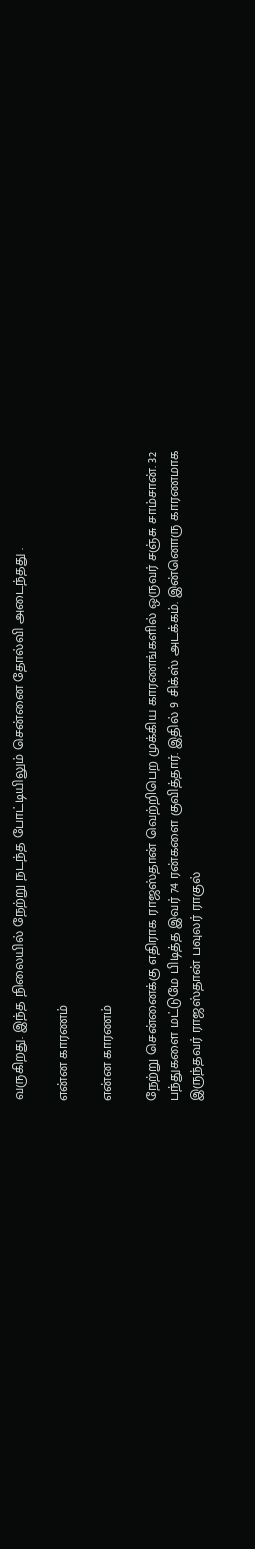வருகிறது. இந்த நிலையில் நேற்று நடந்த போட்டியிலும் சென்னை தோல்வி அடைந்தது .

என்ன காரணம்

என்ன காரணம்

நேற்று சென்னைக்கு எதிராக ராஜஸ்தான் வெற்றிபெற முக்கிய காரணங்களில் ஒருவர் சஞ்சு சாம்சான். 32 பந்துகளை மட்டுமே பிடித்த இவர் 74 ரன்களை குவித்தார். இதில் 9 சிக்ஸ் அடக்கம். இன்னொரு காரணமாக இருந்தவர் ராஜஸ்தான் பவுலர் ராகுல்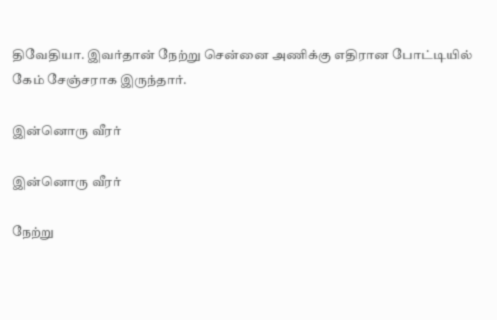திவேதியா. இவர்தான் நேற்று சென்னை அணிக்கு எதிரான போட்டியில் கேம் சேஞ்சராக இருந்தார்.

இன்னொரு வீரர்

இன்னொரு வீரர்

நேற்று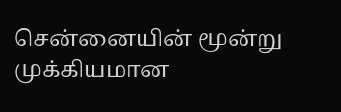சென்னையின் மூன்று முக்கியமான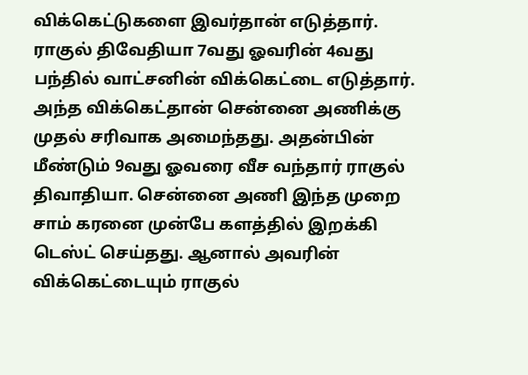விக்கெட்டுகளை இவர்தான் எடுத்தார். ராகுல் திவேதியா 7வது ஓவரின் 4வது பந்தில் வாட்சனின் விக்கெட்டை எடுத்தார். அந்த விக்கெட்தான் சென்னை அணிக்கு முதல் சரிவாக அமைந்தது. அதன்பின் மீண்டும் 9வது ஓவரை வீச வந்தார் ராகுல் திவாதியா. சென்னை அணி இந்த முறை சாம் கரனை முன்பே களத்தில் இறக்கி டெஸ்ட் செய்தது. ஆனால் அவரின் விக்கெட்டையும் ராகுல்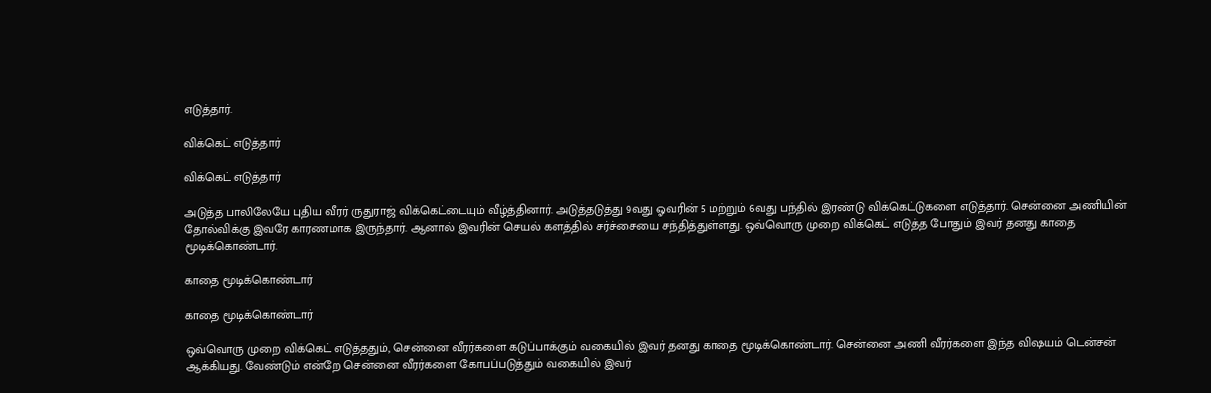எடுத்தார்.

விக்கெட் எடுத்தார்

விக்கெட் எடுத்தார்

அடுத்த பாலிலேயே புதிய வீரர் ருதுராஜ் விக்கெட்டையும் வீழ்த்தினார். அடுத்தடுத்து 9வது ஓவரின் 5 மற்றும் 6வது பந்தில் இரண்டு விக்கெட்டுகளை எடுத்தார். சென்னை அணியின் தோல்விக்கு இவரே காரணமாக இருந்தார். ஆனால் இவரின் செயல் களத்தில் சர்ச்சையை சந்தித்துள்ளது. ஒவ்வொரு முறை விக்கெட் எடுத்த போதும் இவர் தனது காதை மூடிக்கொண்டார்.

காதை மூடிக்கொண்டார்

காதை மூடிக்கொண்டார்

ஒவ்வொரு முறை விக்கெட் எடுத்ததும், சென்னை வீரர்களை கடுப்பாக்கும் வகையில் இவர் தனது காதை மூடிக்கொண்டார். சென்னை அணி வீரர்களை இந்த விஷயம் டென்சன் ஆக்கியது. வேண்டும் என்றே சென்னை வீரர்களை கோபப்படுத்தும் வகையில் இவர்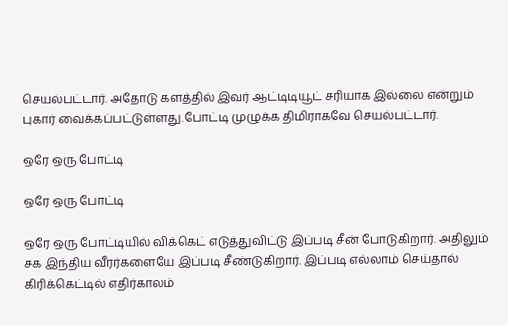செயல்பட்டார். அதோடு களத்தில் இவர் ஆட்டிடியூட் சரியாக இல்லை என்றும் புகார் வைக்கப்பட்டுள்ளது.போட்டி முழுக்க திமிராகவே செயல்பட்டார்.

ஒரே ஒரு போட்டி

ஒரே ஒரு போட்டி

ஒரே ஒரு போட்டியில் விக்கெட் எடுத்துவிட்டு இப்படி சீன் போடுகிறார். அதிலும் சக இந்திய வீரர்களையே இப்படி சீண்டுகிறார். இப்படி எல்லாம் செய்தால் கிரிக்கெட்டில் எதிர்காலம்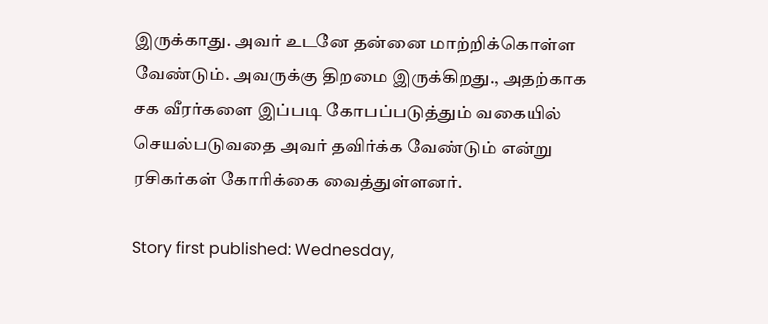இருக்காது. அவர் உடனே தன்னை மாற்றிக்கொள்ள வேண்டும். அவருக்கு திறமை இருக்கிறது., அதற்காக சக வீரர்களை இப்படி கோபப்படுத்தும் வகையில் செயல்படுவதை அவர் தவிர்க்க வேண்டும் என்று ரசிகர்கள் கோரிக்கை வைத்துள்ளனர்.

Story first published: Wednesday,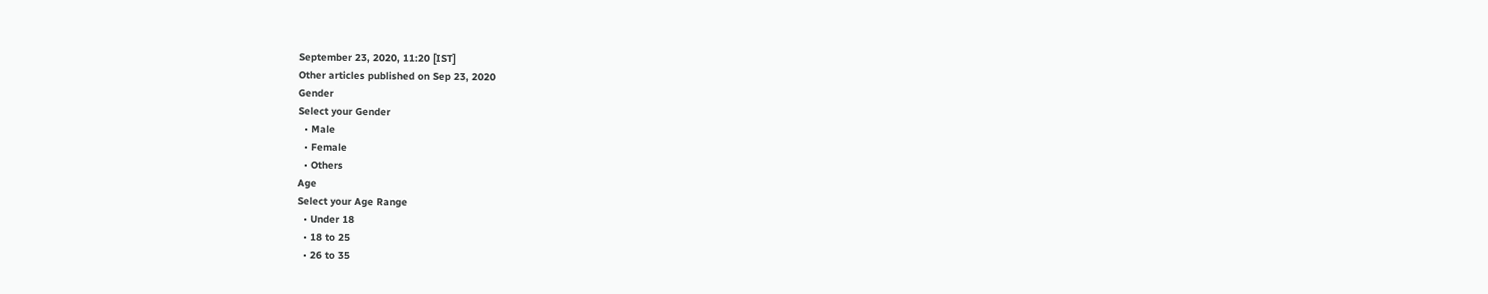September 23, 2020, 11:20 [IST]
Other articles published on Sep 23, 2020
Gender
Select your Gender
  • Male
  • Female
  • Others
Age
Select your Age Range
  • Under 18
  • 18 to 25
  • 26 to 35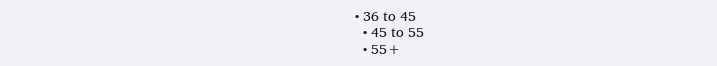• 36 to 45
  • 45 to 55
  • 55+